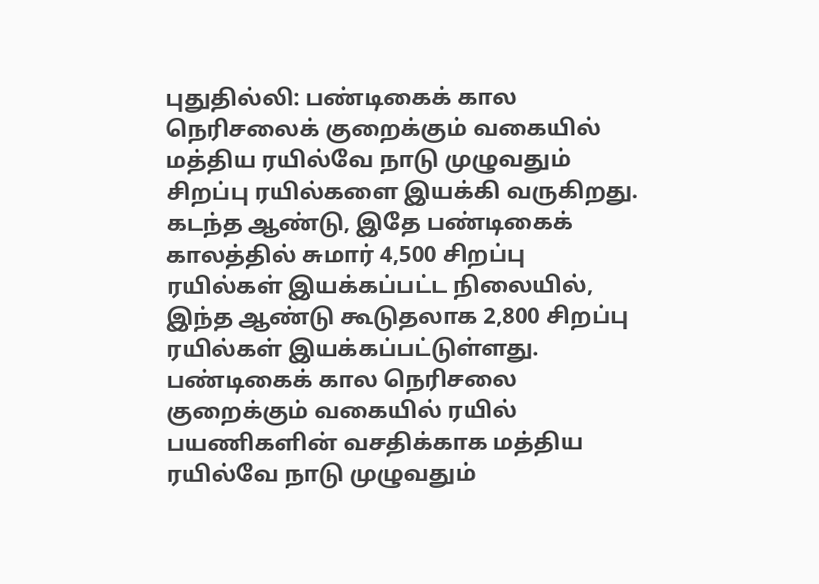புதுதில்லி: பண்டிகைக் கால நெரிசலைக் குறைக்கும் வகையில் மத்திய ரயில்வே நாடு முழுவதும் சிறப்பு ரயில்களை இயக்கி வருகிறது. கடந்த ஆண்டு, இதே பண்டிகைக் காலத்தில் சுமார் 4,500 சிறப்பு ரயில்கள் இயக்கப்பட்ட நிலையில், இந்த ஆண்டு கூடுதலாக 2,800 சிறப்பு ரயில்கள் இயக்கப்பட்டுள்ளது.
பண்டிகைக் கால நெரிசலை குறைக்கும் வகையில் ரயில் பயணிகளின் வசதிக்காக மத்திய ரயில்வே நாடு முழுவதும்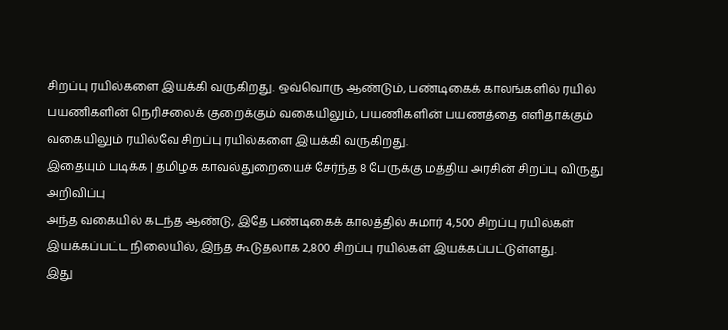சிறப்பு ரயில்களை இயக்கி வருகிறது. ஒவ்வொரு ஆண்டும், பண்டிகைக் காலங்களில் ரயில் பயணிகளின் நெரிசலைக் குறைக்கும் வகையிலும், பயணிகளின் பயணத்தை எளிதாக்கும் வகையிலும் ரயில்வே சிறப்பு ரயில்களை இயக்கி வருகிறது.
இதையும் படிக்க | தமிழக காவல்துறையைச் சேர்ந்த 8 பேருக்கு மத்திய அரசின் சிறப்பு விருது அறிவிப்பு
அந்த வகையில் கடந்த ஆண்டு, இதே பண்டிகைக் காலத்தில் சுமார் 4,500 சிறப்பு ரயில்கள் இயக்கப்பட்ட நிலையில், இந்த கூடுதலாக 2,800 சிறப்பு ரயில்கள் இயக்கப்பட்டுள்ளது.
இது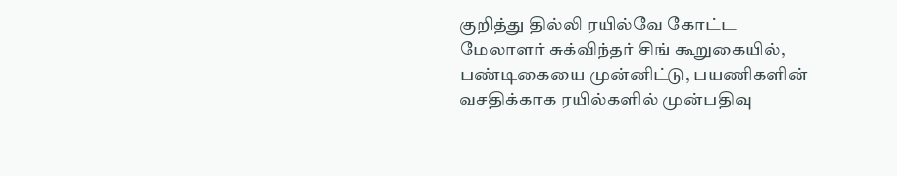குறித்து தில்லி ரயில்வே கோட்ட மேலாளர் சுக்விந்தர் சிங் கூறுகையில், பண்டிகையை முன்னிட்டு, பயணிகளின் வசதிக்காக ரயில்களில் முன்பதிவு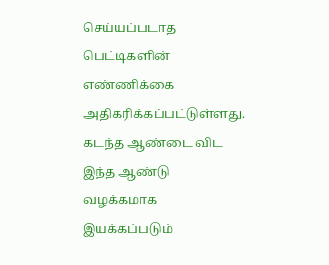செய்யப்படாத பெட்டிகளின் எண்ணிக்கை அதிகரிக்கப்பட்டுள்ளது. கடந்த ஆண்டை விட இந்த ஆண்டு வழக்கமாக இயக்கப்படும்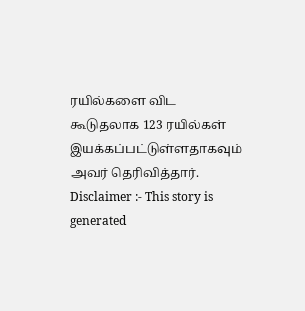ரயில்களை விட கூடுதலாக 123 ரயில்கள் இயக்கப்பட்டுள்ளதாகவும் அவர் தெரிவித்தார்.
Disclaimer :- This story is generated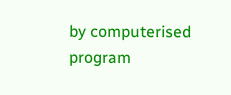by computerised program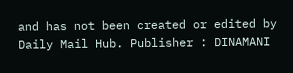and has not been created or edited by Daily Mail Hub. Publisher : DINAMANI